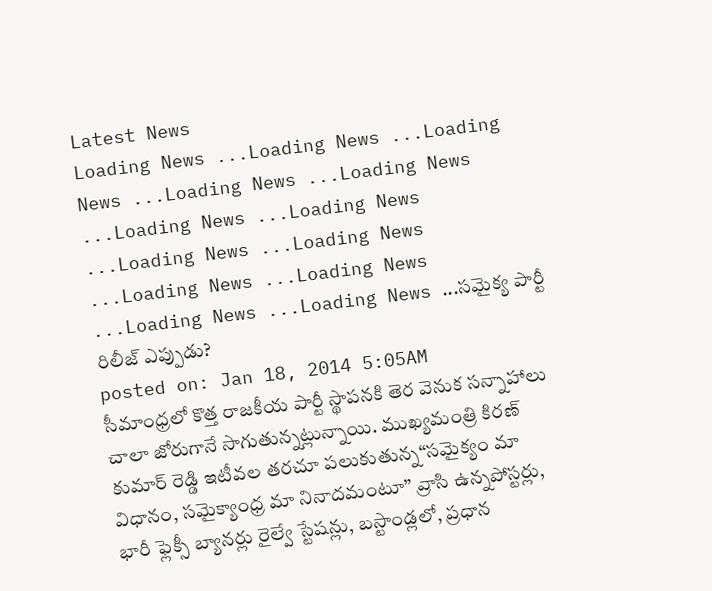Latest News
Loading News ...Loading News ...Loading News ...Loading News ...Loading News ...Loading News ...Loading News ...Loading News ...Loading News ...Loading News ...Loading News ...Loading News ...Loading News ...సమైక్య పార్టీ రిలీజ్ ఎప్పుడు?
posted on: Jan 18, 2014 5:05AM
సీమాంధ్రలో కొత్త రాజకీయ పార్టీ స్థాపనకి తెర వెనుక సన్నాహాలు చాలా జోరుగానే సాగుతున్నట్లున్నాయి. ముఖ్యమంత్రి కిరణ్ కుమార్ రెడ్డి ఇటీవల తరచూ పలుకుతున్న“సమైక్యం మా విధానం, సమైక్యాంధ్ర మా నినాదమంటూ” వ్రాసి ఉన్నపోస్టర్లు, భారీ ఫ్లెక్సీ బ్యానర్లు రైల్వే స్టేషన్లు, బస్టాండ్లలో, ప్రధాన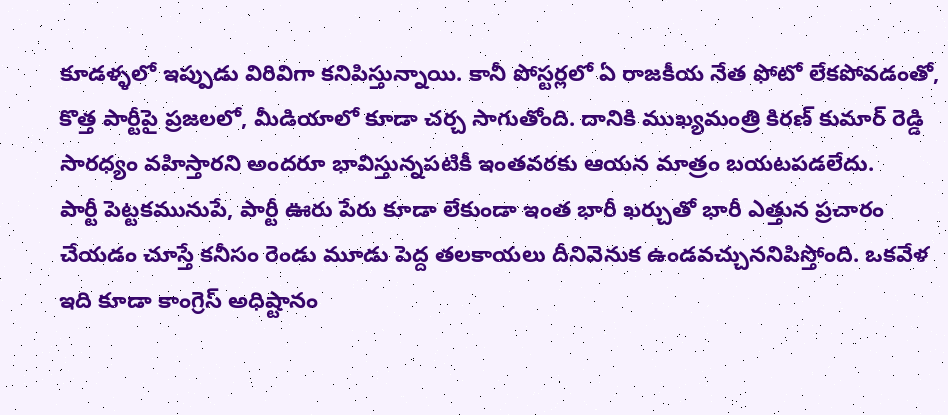కూడళ్ళలో ఇప్పుడు విరివిగా కనిపిస్తున్నాయి. కానీ పోస్టర్లలో ఏ రాజకీయ నేత ఫోటో లేకపోవడంతో, కొత్త పార్టీపై ప్రజలలో, మీడియాలో కూడా చర్చ సాగుతోంది. దానికి ముఖ్యమంత్రి కిరణ్ కుమార్ రెడ్డి సారధ్యం వహిస్తారని అందరూ భావిస్తున్నపటికీ ఇంతవరకు ఆయన మాత్రం బయటపడలేదు.
పార్టీ పెట్టకమునుపే, పార్టీ ఊరు పేరు కూడా లేకుండా ఇంత భారీ ఖర్చుతో భారీ ఎత్తున ప్రచారం చేయడం చూస్తే కనీసం రెండు మూడు పెద్ద తలకాయలు దీనివెనుక ఉండవచ్చుననిపిస్తోంది. ఒకవేళ ఇది కూడా కాంగ్రెస్ అధిష్టానం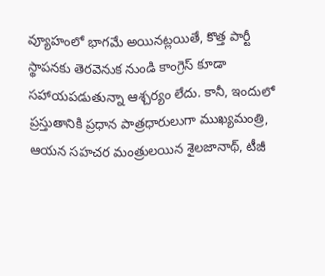వ్యూహంలో భాగమే అయినట్లయితే, కొత్త పార్టీ స్థాపనకు తెరవెనుక నుండి కాంగ్రెస్ కూడా సహాయపడుతున్నా ఆశ్చర్యం లేదు. కానీ, ఇందులో ప్రస్తుతానికి ప్రధాన పాత్రధారులుగా ముఖ్యమంత్రి, ఆయన సహచర మంత్రులయిన శైలజానాథ్, టీజీ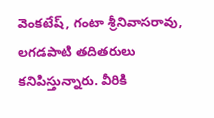వెంకటేష్, గంటా శ్రీనివాసరావు, లగడపాటి తదితరులు కనిపిస్తున్నారు. వీరికి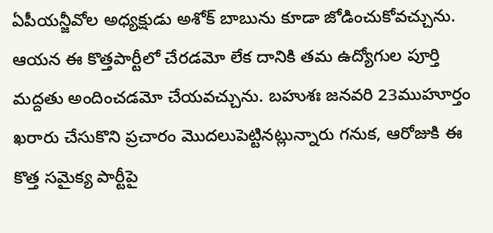ఏపీయన్జీవోల అధ్యక్షుడు అశోక్ బాబును కూడా జోడించుకోవచ్చును. ఆయన ఈ కొత్తపార్టీలో చేరడమో లేక దానికి తమ ఉద్యోగుల పూర్తి మద్దతు అందించడమో చేయవచ్చును. బహుశః జనవరి 23ముహూర్తం ఖరారు చేసుకొని ప్రచారం మొదలుపెట్టినట్లున్నారు గనుక, ఆరోజుకి ఈ కొత్త సమైక్య పార్టీపై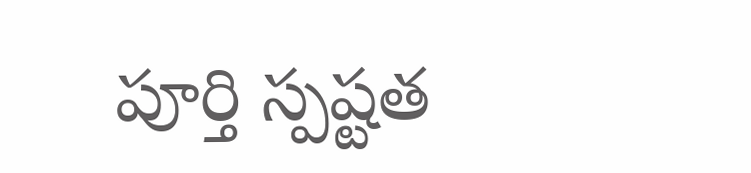పూర్తి స్పష్టత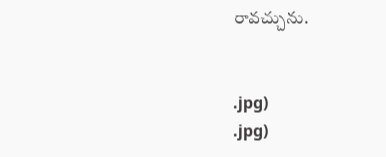రావచ్చును.


.jpg)
.jpg)